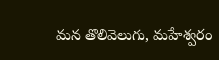మన తొలివెలుగు, మహేశ్వరం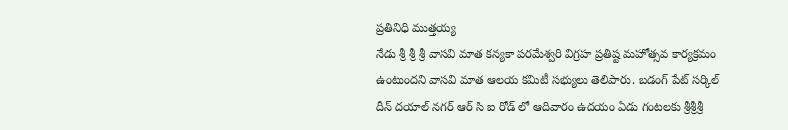ప్రతినిధి ముత్తయ్య
నేడు శ్రీ శ్రీ శ్రీ వాసవి మాత కన్యకా పరమేశ్వరి విగ్రహ ప్రతిష్ట మహోత్సవ కార్యక్రమం ఉంటుందని వాసవి మాత ఆలయ కమిటీ సభ్యులు తెలిపారు. బడంగ్ పేట్ సర్కిల్ దీన్ దయాల్ నగర్ ఆర్ సి ఐ రోడ్ లో ఆదివారం ఉదయం ఏడు గంటలకు శ్రీశ్రీశ్రీ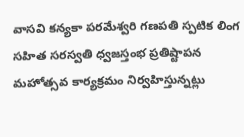వాసవి కన్యకా పరమేశ్వరి గణపతి స్పటిక లింగ సహిత సరస్వతి ధ్వజస్తంభ ప్రతిష్టాపన మహోత్సవ కార్యక్రమం నిర్వహిస్తున్నట్లు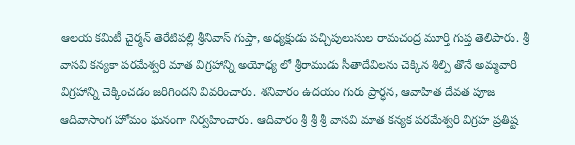ఆలయ కమిటీ చైర్మన్ తెరేటిపల్లి శ్రీనివాస్ గుప్తా, అధ్యక్షుడు పచ్చిపులుసుల రామచంద్ర మూర్తి గుప్త తెలిపారు. శ్రీ వాసవి కన్యకా పరమేశ్వరి మాత విగ్రహాన్ని అయోధ్య లో శ్రీరాముడు సీతాదేవిలను చెక్కిన శిల్పి తొనే అమ్మవారి విగ్రహాన్ని చెక్కించడం జరిగిందని వివరించారు. శనివారం ఉదయం గురు ప్రార్ధన, ఆవాహిత దేవత పూజ ఆదివాసాంగ హోమం ఘనంగా నిర్వహించారు. ఆదివారం శ్రీ శ్రీ శ్రీ వాసవి మాత కన్యక పరమేశ్వరి విగ్రహ ప్రతిష్ట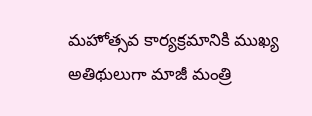మహోత్సవ కార్యక్రమానికి ముఖ్య అతిథులుగా మాజీ మంత్రి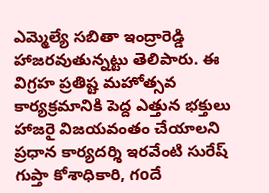ఎమ్మెల్యే సబితా ఇంద్రారెడ్డి హాజరవుతున్నట్టు తెలిపారు. ఈ విగ్రహ ప్రతిష్ట మహోత్సవ కార్యక్రమానికి పెద్ద ఎత్తున భక్తులు హాజరై విజయవంతం చేయాలని ప్రధాన కార్యదర్శి ఇరవేంటి సురేష్ గుప్తా కోశాధికారి, గoదే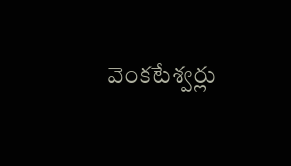వెంకటేశ్వర్లు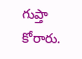గుప్తా కోరారు.